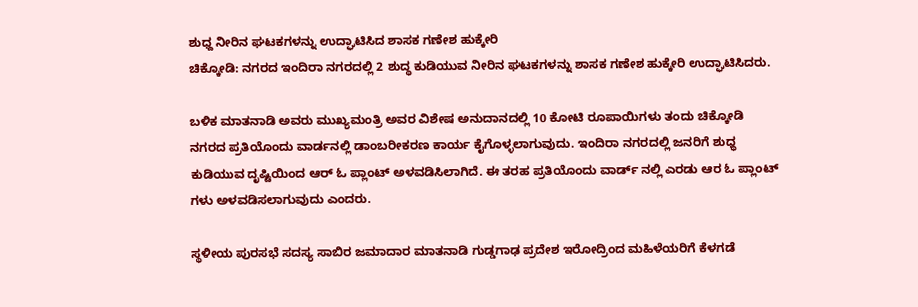ಶುಧ್ದ ನೀರಿನ ಘಟಕಗಳನ್ನು ಉದ್ಘಾಟಿಸಿದ ಶಾಸಕ ಗಣೇಶ ಹುಕ್ಕೇರಿ
ಚಿಕ್ಕೋಡಿ: ನಗರದ ಇಂದಿರಾ ನಗರದಲ್ಲಿ 2 ಶುದ್ಧ ಕುಡಿಯುವ ನೀರಿನ ಘಟಕಗಳನ್ನು ಶಾಸಕ ಗಣೇಶ ಹುಕ್ಕೇರಿ ಉದ್ಘಾಟಿಸಿದರು.

ಬಳಿಕ ಮಾತನಾಡಿ ಅವರು ಮುಖ್ಯಮಂತ್ರಿ ಅವರ ವಿಶೇಷ ಅನುದಾನದಲ್ಲಿ 10 ಕೋಟಿ ರೂಪಾಯಿಗಳು ತಂದು ಚಿಕ್ಕೋಡಿ ನಗರದ ಪ್ರತಿಯೊಂದು ವಾರ್ಡನಲ್ಲಿ ಡಾಂಬರೀಕರಣ ಕಾರ್ಯ ಕೈಗೊಳ್ಳಲಾಗುವುದು. ಇಂದಿರಾ ನಗರದಲ್ಲಿ ಜನರಿಗೆ ಶುಧ್ಧ ಕುಡಿಯುವ ದೃಷ್ಟಿಯಿಂದ ಆರ್ ಓ ಪ್ಲಾಂಟ್ ಅಳವಡಿಸಿಲಾಗಿದೆ. ಈ ತರಹ ಪ್ರತಿಯೊಂದು ವಾರ್ಡ್ ನಲ್ಲಿ ಎರಡು ಆರ ಓ ಪ್ಲಾಂಟ್ ಗಳು ಅಳವಡಿಸಲಾಗುವುದು ಎಂದರು.

ಸ್ಥಳೀಯ ಪುರಸಭೆ ಸದಸ್ಯ ಸಾಬಿರ ಜಮಾದಾರ ಮಾತನಾಡಿ ಗುಡ್ಡಗಾಢ ಪ್ರದೇಶ ಇರೋದ್ರಿಂದ ಮಹಿಳೆಯರಿಗೆ ಕೆಳಗಡೆ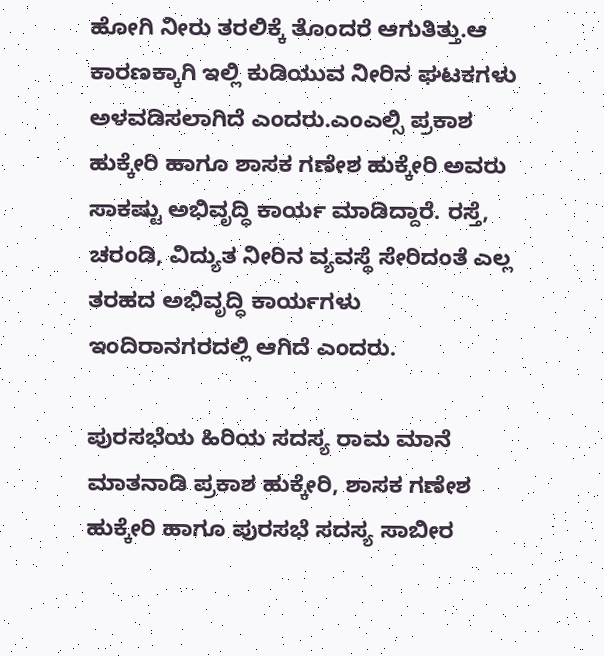ಹೋಗಿ ನೀರು ತರಲಿಕ್ಕೆ ತೊಂದರೆ ಆಗುತಿತ್ತು.ಆ ಕಾರಣಕ್ಕಾಗಿ ಇಲ್ಲಿ ಕುಡಿಯುವ ನೀರಿನ ಘಟಕಗಳು ಅಳವಡಿಸಲಾಗಿದೆ ಎಂದರು.ಎಂಎಲ್ಸಿ ಪ್ರಕಾಶ ಹುಕ್ಕೇರಿ ಹಾಗೂ ಶಾಸಕ ಗಣೇಶ ಹುಕ್ಕೇರಿ ಅವರು ಸಾಕಷ್ಟು ಅಭಿವೃದ್ಧಿ ಕಾರ್ಯ ಮಾಡಿದ್ದಾರೆ. ರಸ್ತೆ, ಚರಂಡಿ, ವಿದ್ಯುತ ನೀರಿನ ವ್ಯವಸ್ಥೆ ಸೇರಿದಂತೆ ಎಲ್ಲ ತರಹದ ಅಭಿವೃದ್ಧಿ ಕಾರ್ಯಗಳು ಇಂದಿರಾನಗರದಲ್ಲಿ ಆಗಿದೆ ಎಂದರು.

ಪುರಸಭೆಯ ಹಿರಿಯ ಸದಸ್ಯ ರಾಮ ಮಾನೆ ಮಾತನಾಡಿ ಪ್ರಕಾಶ ಹುಕ್ಕೇರಿ, ಶಾಸಕ ಗಣೇಶ ಹುಕ್ಕೇರಿ ಹಾಗೂ ಪುರಸಭೆ ಸದಸ್ಯ ಸಾಬೀರ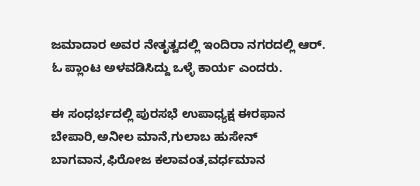ಜಮಾದಾರ ಅವರ ನೇತೃತ್ವದಲ್ಲಿ ಇಂದಿರಾ ನಗರದಲ್ಲಿ ಆರ್. ಓ ಪ್ಲಾಂಟ ಅಳವಡಿಸಿದ್ದು ಒಳ್ಳೆ ಕಾರ್ಯ ಎಂದರು.

ಈ ಸಂಧರ್ಭದಲ್ಲಿ ಪುರಸಭೆ ಉಪಾಧ್ಯಕ್ಷ ಈರಫಾನ ಬೇಪಾರಿ,ಅನೀಲ ಮಾನೆ,ಗುಲಾಬ ಹುಸೇನ್ ಬಾಗವಾನ,ಫಿರೋಜ ಕಲಾವಂತ,ವರ್ಧಮಾನ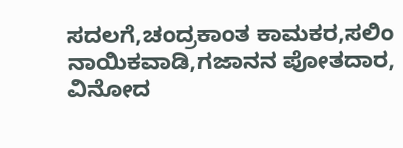ಸದಲಗೆ,ಚಂದ್ರಕಾಂತ ಕಾಮಕರ,ಸಲಿಂ ನಾಯಿಕವಾಡಿ,ಗಜಾನನ ಪೋತದಾರ, ವಿನೋದ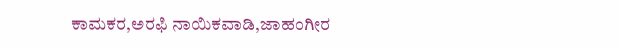ಕಾಮಕರ,ಅರಫಿ ನಾಯಿಕವಾಡಿ,ಜಾಹಂಗೀರ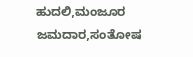ಹುದಲಿ,ಮಂಜೂರ ಜಮದಾರ,ಸಂತೋಷ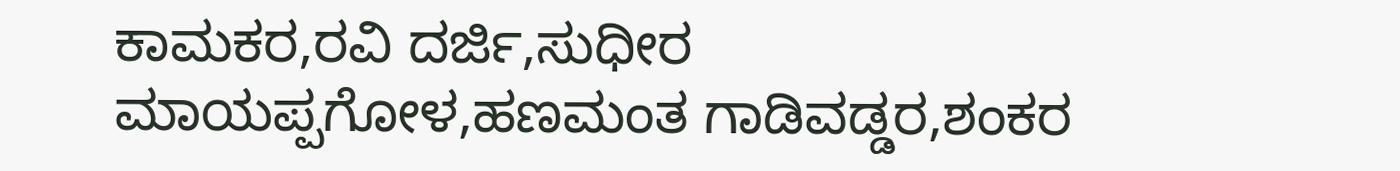ಕಾಮಕರ,ರವಿ ದರ್ಜಿ,ಸುಧೀರ ಮಾಯಪ್ಪಗೋಳ,ಹಣಮಂತ ಗಾಡಿವಡ್ಡರ,ಶಂಕರ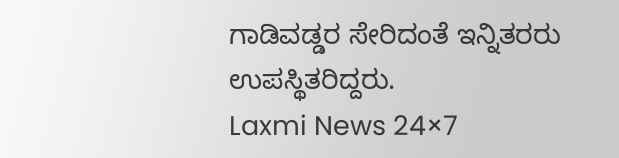ಗಾಡಿವಡ್ಡರ ಸೇರಿದಂತೆ ಇನ್ನಿತರರು ಉಪಸ್ಥಿತರಿದ್ದರು.
Laxmi News 24×7